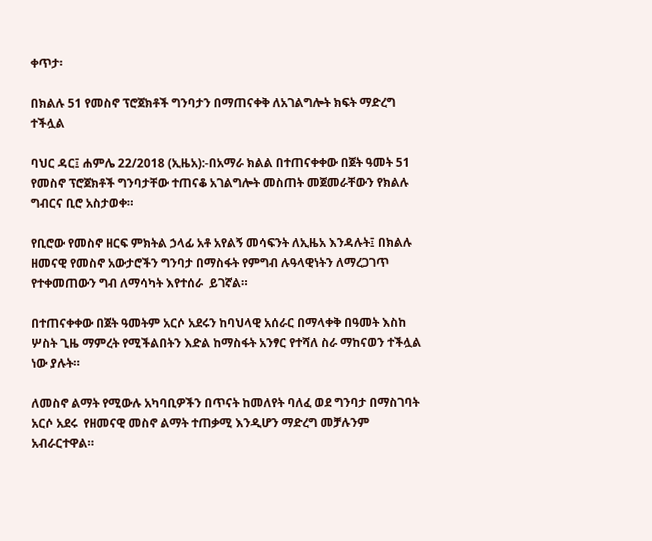ቀጥታ፡

በክልሉ 51 የመስኖ ፕሮጀክቶች ግንባታን በማጠናቀቅ ለአገልግሎት ክፍት ማድረግ ተችሏል

ባህር ዳር፤ ሐምሌ 22/2018 (ኢዜአ):-በአማራ ክልል በተጠናቀቀው በጀት ዓመት 51 የመስኖ ፕሮጀክቶች ግንባታቸው ተጠናቆ አገልግሎት መስጠት መጀመራቸውን የክልሉ ግብርና ቢሮ አስታወቀ።

የቢሮው የመስኖ ዘርፍ ምክትል ኃላፊ አቶ አየልኝ መሳፍንት ለኢዜአ እንዳሉት፤ በክልሉ ዘመናዊ የመስኖ አውታሮችን ግንባታ በማስፋት የምግብ ሉዓላዊነትን ለማረጋገጥ የተቀመጠውን ግብ ለማሳካት እየተሰራ  ይገኛል።

በተጠናቀቀው በጀት ዓመትም አርሶ አደሩን ከባህላዊ አሰራር በማላቀቅ በዓመት እስከ ሦስት ጊዜ ማምረት የሚችልበትን እድል ከማስፋት አንፃር የተሻለ ስራ ማከናወን ተችሏል ነው ያሉት።

ለመስኖ ልማት የሚውሉ አካባቢዎችን በጥናት ከመለየት ባለፈ ወደ ግንባታ በማስገባት አርሶ አደሩ  የዘመናዊ መስኖ ልማት ተጠቃሚ እንዲሆን ማድረግ መቻሉንም አብራርተዋል።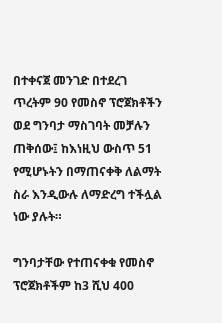በተቀናጀ መንገድ በተደረገ ጥረትም 90 የመስኖ ፕሮጀክቶችን ወደ ግንባታ ማስገባት መቻሉን ጠቅሰው፤ ከእነዚህ ውስጥ 51 የሚሆኑትን በማጠናቀቅ ለልማት ስራ እንዲውሉ ለማድረግ ተችሏል ነው ያሉት።

ግንባታቸው የተጠናቀቁ የመስኖ ፕሮጀክቶችም ከ3 ሺህ 400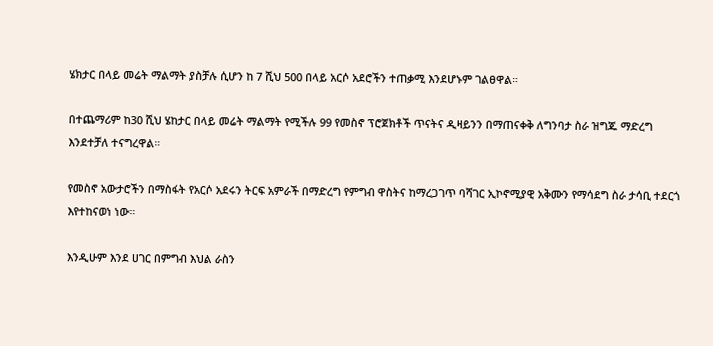ሄክታር በላይ መሬት ማልማት ያስቻሉ ሲሆን ከ 7 ሺህ 500 በላይ አርሶ አደሮችን ተጠቃሚ እንደሆኑም ገልፀዋል።

በተጨማሪም ከ30 ሺህ ሄከታር በላይ መሬት ማልማት የሚችሉ 99 የመስኖ ፕሮጀክቶች ጥናትና ዲዛይንን በማጠናቀቅ ለግንባታ ስራ ዝግጁ ማድረግ እንደተቻለ ተናግረዋል።

የመስኖ አውታሮችን በማስፋት የአርሶ አደሩን ትርፍ አምራች በማድረግ የምግብ ዋስትና ከማረጋገጥ ባሻገር ኢኮኖሚያዊ አቅሙን የማሳደግ ስራ ታሳቢ ተደርጎ እየተከናወነ ነው።

እንዲሁም እንደ ሀገር በምግብ እህል ራስን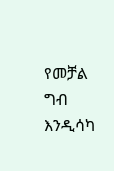የመቻል ግብ እንዲሳካ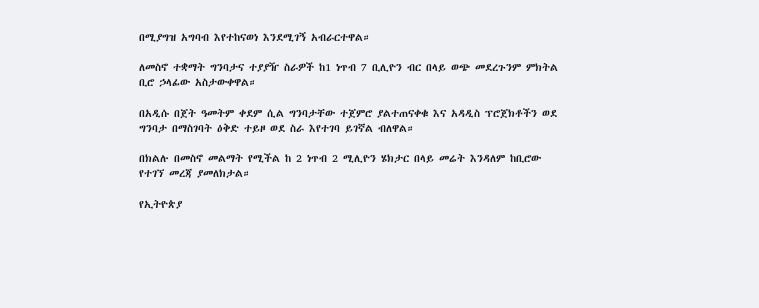በሚያግዝ አግባብ እየተከናወነ እንደሚገኝ አብራርተዋል።

ለመስኖ ተቋማት ግንባታና ተያያዥ ስራዎች ከ1 ነጥብ 7 ቢሊዮን ብር በላይ ወጭ መደረጉንም ምክትል ቢሮ ኃላፊው አስታውቀዋል።

በአዲሱ በጀት ዓመትም ቀደም ሲል ግንባታቸው ተጀምሮ ያልተጠናቀቁ እና አዳዲስ ፕሮጀክቶችን ወደ ግንባታ በማስገባት ዕቅድ ተይዞ ወደ ስራ እየተገባ ይገኛል ብለዋል።

በክልሉ በመስኖ መልማት የሚችል ከ 2 ነጥብ 2 ሚሊዮን ሄክታር በላይ መሬት እንዳለም ከቢሮው የተገኘ መረጃ ያመለክታል።

የኢትዮጵያ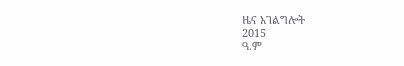ዜና አገልግሎት
2015
ዓ.ም